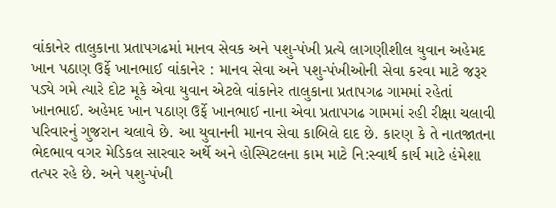વાંકાનેર તાલુકાના પ્રતાપગઢમાં માનવ સેવક અને પશુ-પંખી પ્રત્યે લાગણીશીલ યુવાન અહેમદ ખાન પઠાણ ઉર્ફે ખાનભાઈ વાંકાનેર : માનવ સેવા અને પશુ-પંખીઓની સેવા કરવા માટે જરૂર પડ્યે ગમે ત્યારે દોટ મૂકે એવા યુવાન એટલે વાંકાનેર તાલુકાના પ્રતાપગઢ ગામમાં રહેતાં ખાનભાઈ. અહેમદ ખાન પઠાણ ઉર્ફે ખાનભાઈ નાના એવા પ્રતાપગઢ ગામમાં રહી રીક્ષા ચલાવી પરિવારનું ગુજરાન ચલાવે છે. આ યુવાનની માનવ સેવા કાબિલે દાદ છે. કારણ કે તે નાતજાતના ભેદભાવ વગર મેડિકલ સારવાર અર્થે અને હોસ્પિટલના કામ માટે નિ:સ્વાર્થ કાર્ય માટે હંમેશા તત્પર રહે છે. અને પશુ-પંખી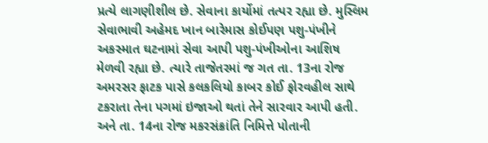પ્રત્યે લાગણીશીલ છે. સેવાના કાર્યોમાં તત્પર રહ્યા છે. મુસ્લિમ સેવાભાવી અહેમદ ખાન બારેમાસ કોઈપણ પશુ-પંખીને અકસ્માત ઘટનામાં સેવા આપી પશુ-પંખીઓના આશિષ મેળવી રહ્યા છે. ત્યારે તાજેતરમાં જ ગત તા. 13ના રોજ અમરસર ફાટક પાસે કલકલિયો કાબર કોઈ ફોરવહીલ સાથે ટકરાતા તેના પગમાં ઇજાઓ થતાં તેને સારવાર આપી હતી. અને તા. 14ના રોજ મકરસંક્રાંતિ નિમિત્તે પોતાની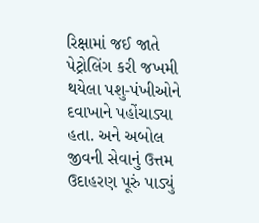રિક્ષામાં જઈ જાતે પેટ્રોલિંગ કરી જખમી થયેલા પશુ-પંખીઓને દવાખાને પહોંચાડ્યા હતા. અને અબોલ જીવની સેવાનું ઉત્તમ ઉદાહરણ પૂરું પાડ્યું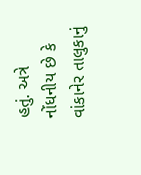હતું. અત્રે નોંધનીય છે કે વાંકાનેર તાલુકાનું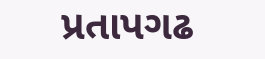પ્રતાપગઢ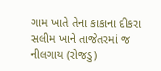ગામ ખાતે તેના કાકાના દીકરા સલીમ ખાને તાજેતરમાં જ નીલગાય (રોજડુ)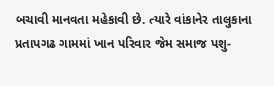બચાવી માનવતા મહેકાવી છે. ત્યારે વાંકાનેર તાલુકાના પ્રતાપગઢ ગામમાં ખાન પરિવાર જેમ સમાજ પશુ-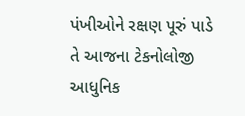પંખીઓને રક્ષણ પૂરું પાડે તે આજના ટેકનોલોજી આધુનિક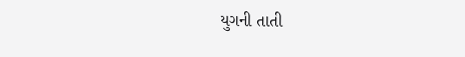યુગની તાતી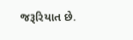જરૂરિયાત છે.